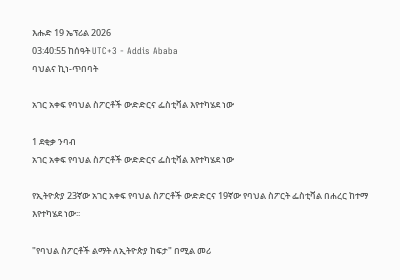እሑድ 19 ኤፕሪል 2026
03:40:55 ከሰዓት UTC+3 - Addis Ababa
ባህልና ኪነ-ጥበባት

አገር አቀፍ የባህል ስፖርቶች ውድድርና ፌስቲቫል እየተካሄደ ነው

1 ደቂቃ ንባብ
አገር አቀፍ የባህል ስፖርቶች ውድድርና ፌስቲቫል እየተካሄደ ነው

የኢትዮጵያ 23ኛው አገር አቀፍ የባህል ስፖርቶች ውድድርና 19ኛው የባህል ስፖርት ፌስቲቫል በሐረር ከተማ እየተካሄደ ነው፡፡

"የባህል ስፖርቶች ልማት ለኢትዮጵያ ከፍታ" በሚል መሪ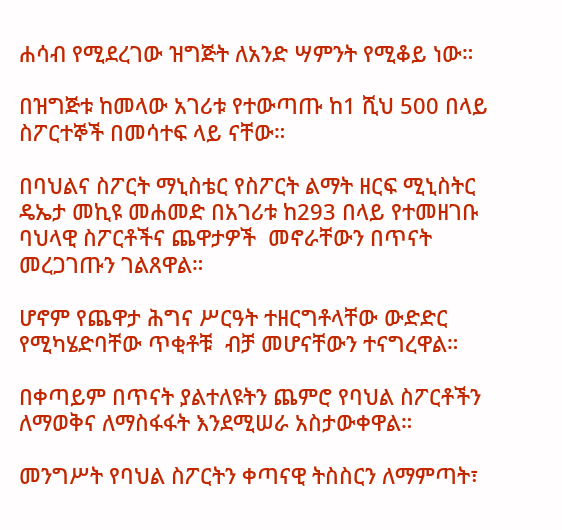ሐሳብ የሚደረገው ዝግጅት ለአንድ ሣምንት የሚቆይ ነው።

በዝግጅቱ ከመላው አገሪቱ የተውጣጡ ከ1 ሺህ 500 በላይ ስፖርተኞች በመሳተፍ ላይ ናቸው።

በባህልና ስፖርት ማኒስቴር የስፖርት ልማት ዘርፍ ሚኒስትር ዴኤታ መኪዩ መሐመድ በአገሪቱ ከ293 በላይ የተመዘገቡ ባህላዊ ስፖርቶችና ጨዋታዎች  መኖራቸውን በጥናት  መረጋገጡን ገልጸዋል።

ሆኖም የጨዋታ ሕግና ሥርዓት ተዘርግቶላቸው ውድድር የሚካሄድባቸው ጥቂቶቹ  ብቻ መሆናቸውን ተናግረዋል።

በቀጣይም በጥናት ያልተለዩትን ጨምሮ የባህል ስፖርቶችን ለማወቅና ለማስፋፋት እንደሚሠራ አስታውቀዋል።

መንግሥት የባህል ስፖርትን ቀጣናዊ ትስስርን ለማምጣት፣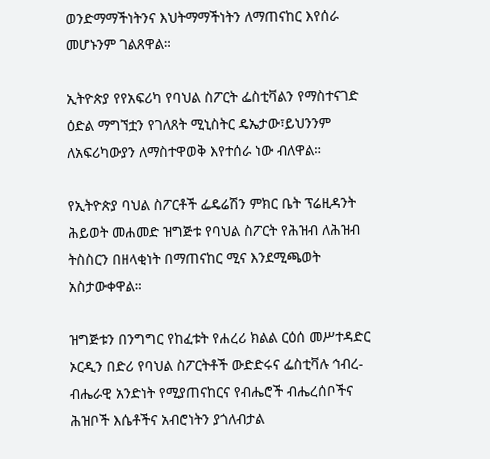ወንድማማችነትንና እህትማማችነትን ለማጠናከር እየሰራ መሆኑንም ገልጸዋል።

ኢትዮጵያ የየአፍሪካ የባህል ስፖርት ፌስቲቫልን የማስተናገድ ዕድል ማግኘቷን የገለጸት ሚኒስትር ዴኤታው፣ይህንንም ለአፍሪካውያን ለማስተዋወቅ እየተሰራ ነው ብለዋል።

የኢትዮጵያ ባህል ስፖርቶች ፌዴሬሽን ምክር ቤት ፕሬዚዳንት ሕይወት መሐመድ ዝግጅቱ የባህል ስፖርት የሕዝብ ለሕዝብ ትስስርን በዘላቂነት በማጠናከር ሚና እንደሚጫወት አስታውቀዋል።

ዝግጅቱን በንግግር የከፈቱት የሐረሪ ክልል ርዕሰ መሥተዳድር ኦርዲን በድሪ የባህል ስፖርትቶች ውድድሩና ፌስቲቫሉ ኅብረ-ብሔራዊ አንድነት የሚያጠናከርና የብሔሮች ብሔረሰቦችና ሕዝቦች እሴቶችና አብሮነትን ያጎለብታል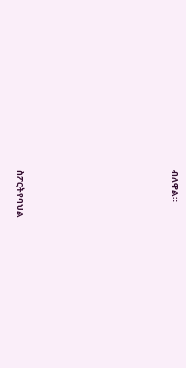ብለዋል።








ስፖርትየባህል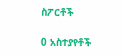ስፖርቶች

0 አስተያየቶች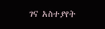ገና አስተያየት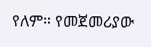የለም። የመጀመሪያው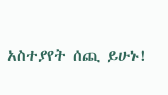አስተያየት ሰጪ ይሁኑ!